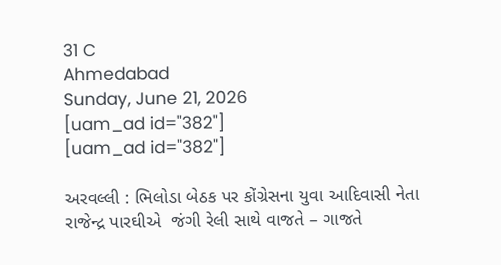31 C
Ahmedabad
Sunday, June 21, 2026
[uam_ad id="382"]
[uam_ad id="382"]

અરવલ્લી : ભિલોડા બેઠક પર કોંગ્રેસના યુવા આદિવાસી નેતા રાજેન્દ્ર પારઘીએ  જંગી રેલી સાથે વાજતે – ગાજતે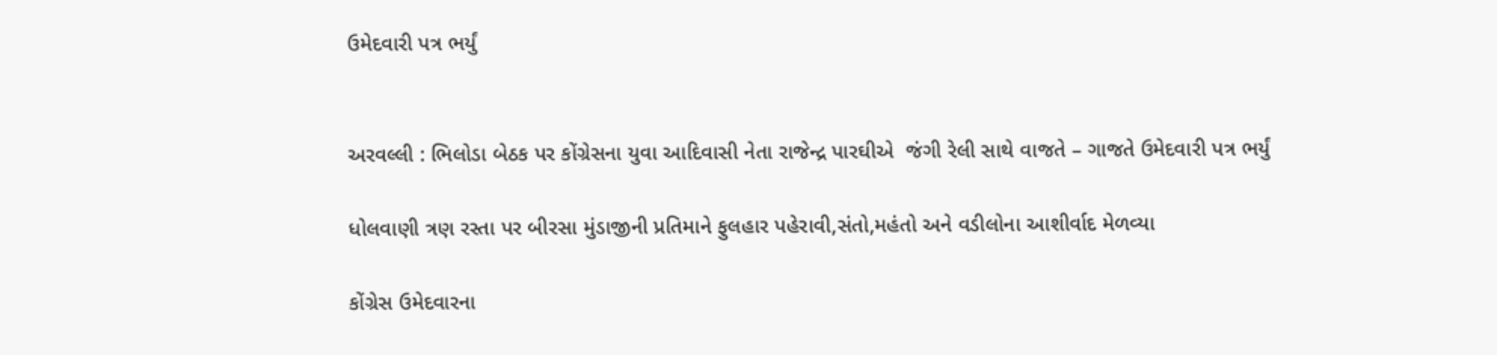ઉમેદવારી પત્ર ભર્યું


અરવલ્લી : ભિલોડા બેઠક પર કોંગ્રેસના યુવા આદિવાસી નેતા રાજેન્દ્ર પારઘીએ  જંગી રેલી સાથે વાજતે – ગાજતે ઉમેદવારી પત્ર ભર્યું

ધોલવાણી ત્રણ રસ્તા પર બીરસા મુંડાજીની પ્રતિમાને ફુલહાર પહેરાવી,સંતો,મહંતો અને વડીલોના આશીર્વાદ મેળવ્યા

કોંગ્રેસ ઉમેદવારના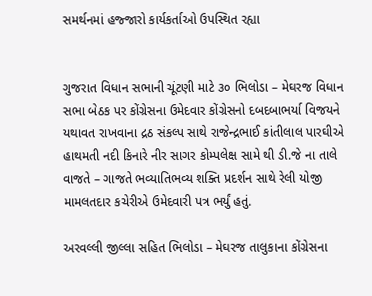સમર્થનમાં હજ્જારો કાર્યકર્તાઓ ઉપસ્થિત રહ્યા


ગુજરાત વિધાન સભાની ચૂંટણી માટે ૩૦ ભિલોડા – મેઘરજ વિધાન સભા બેઠક પર કોંગ્રેસના ઉમેદવાર કોંગ્રેસનો દબદબાભર્યા વિજયને યથાવત રાખવાના દ્રઠ સંકલ્પ સાથે રાજેન્દ્રભાઈ કાંતીલાલ પારઘીએ હાથમતી નદી કિનારે નીર સાગર કોમ્પલેક્ષ સામે થી ડી.જે ના તાલે વાજતે – ગાજતે ભવ્યાતિભવ્ય શક્તિ પ્રદર્શન સાથે રેલી યોજી મામલતદાર કચેરીએ ઉમેદવારી પત્ર ભર્યું હતું.

અરવલ્લી જીલ્લા સહિત ભિલોડા – મેઘરજ તાલુકાના કોંગ્રેસના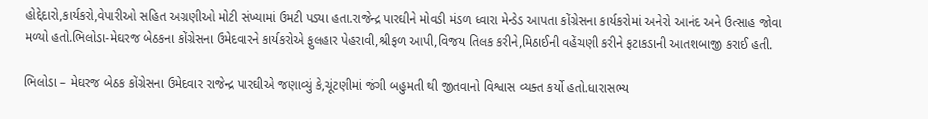હોદ્દેદારો,કાર્યકરો,વેપારીઓ સહિત અગ્રણીઓ મોટી સંખ્યામાં ઉમટી પડ્યા હતા.રાજેન્દ્ર પારઘીને મોવડી મંડળ ધ્વારા મેન્ડેડ આપતા કોંગ્રેસના કાર્યકરોમાં અનેરો આનંદ અને ઉત્સાહ જોવા મળ્યો હતો.ભિલોડા-મેઘરજ બેઠકના કોંગ્રેસના ઉમેદવારને કાર્યકરોએ ફુલહાર પેહરાવી,શ્રીફળ આપી,વિજય તિલક કરીને,મિઠાઈની વહેંચણી કરીને ફટાકડાની આતશબાજી કરાઈ હતી.

ભિલોડા – મેઘરજ બેઠક કોંગ્રેસના ઉમેદવાર રાજેન્દ્ર પારઘીએ જણાવ્યું કે,ચૂંટણીમાં જંગી બહુમતી થી જીતવાનો વિશ્વાસ વ્યક્ત કર્યો હતો.ધારાસભ્ય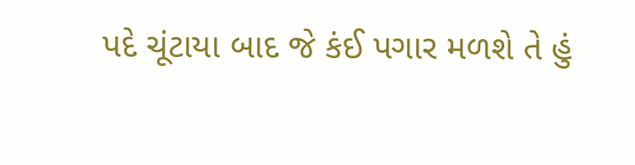પદે ચૂંટાયા બાદ જે કંઈ પગાર મળશે તે હું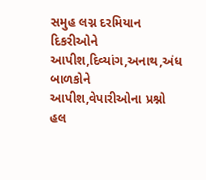સમુહ લગ્ન દરમિયાન દિકરીઓને આપીશ,દિવ્યાંગ,અનાથ,અંધ બાળકોને આપીશ,વેપારીઓના પ્રશ્નો હલ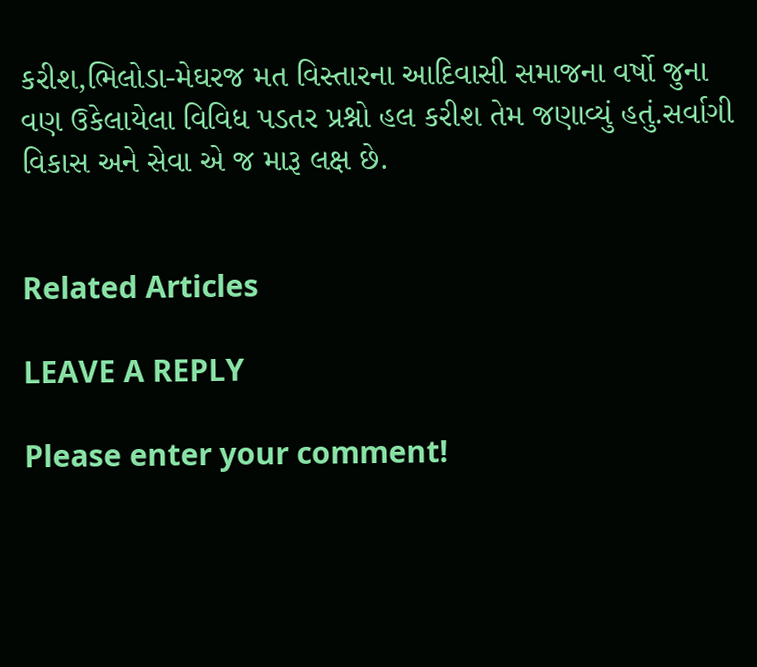કરીશ,ભિલોડા-મેઘરજ મત વિસ્તારના આદિવાસી સમાજના વર્ષો જુના વણ ઉકેલાયેલા વિવિધ પડતર પ્રશ્નો હલ કરીશ તેમ જણાવ્યું હતું.સર્વાગી વિકાસ અને સેવા એ જ મારૂ લક્ષ છે.


Related Articles

LEAVE A REPLY

Please enter your comment!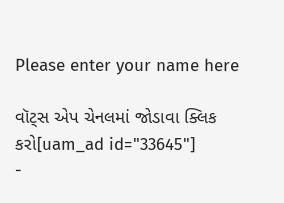Please enter your name here

વૉટ્સ એપ ચેનલમાં જોડાવા ક્લિક કરો[uam_ad id="33645"]
-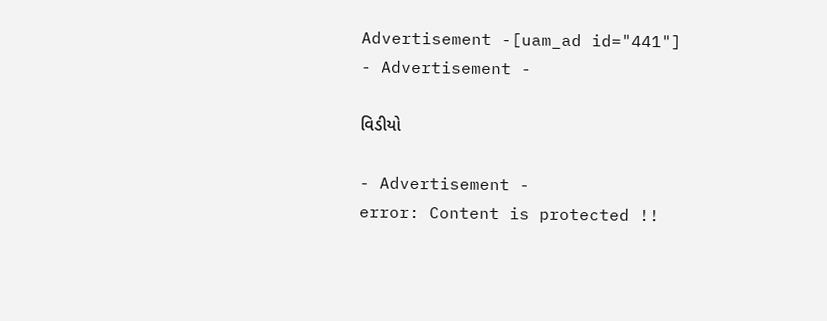Advertisement -[uam_ad id="441"]
- Advertisement -

વિડીયો

- Advertisement -
error: Content is protected !!